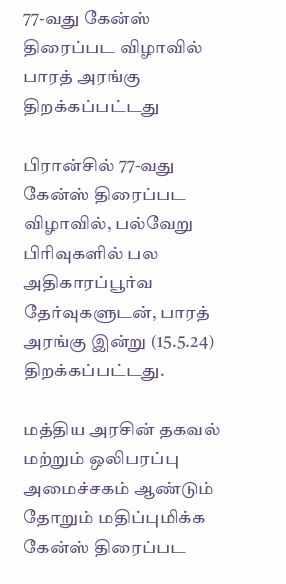77-வது கேன்ஸ் திரைப்பட விழாவில் பாரத் அரங்கு திறக்கப்பட்டது

பிரான்சில் 77-வது கேன்ஸ் திரைப்பட விழாவில், பல்வேறு பிரிவுகளில் பல அதிகாரப்பூர்வ தேர்வுகளுடன், பாரத் அரங்கு இன்று (15.5.24) திறக்கப்பட்டது.

மத்திய அரசின் தகவல் மற்றும் ஒலிபரப்பு அமைச்சகம் ஆண்டும் தோறும் மதிப்புமிக்க கேன்ஸ் திரைப்பட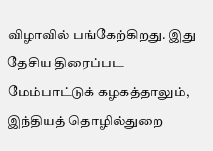விழாவில் பங்கேற்கிறது. இது தேசிய திரைப்பட மேம்பாட்டுக் கழகத்தாலும், இந்தியத் தொழில்துறை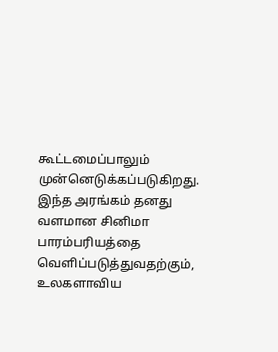கூட்டமைப்பாலும் முன்னெடுக்கப்படுகிறது. இந்த அரங்கம் தனது வளமான சினிமா பாரம்பரியத்தை வெளிப்படுத்துவதற்கும், உலகளாவிய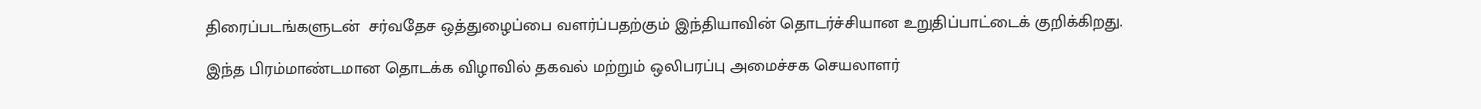திரைப்படங்களுடன்  சர்வதேச ஒத்துழைப்பை வளர்ப்பதற்கும் இந்தியாவின் தொடர்ச்சியான உறுதிப்பாட்டைக் குறிக்கிறது.

இந்த பிரம்மாண்டமான தொடக்க விழாவில் தகவல் மற்றும் ஒலிபரப்பு அமைச்சக செயலாளர்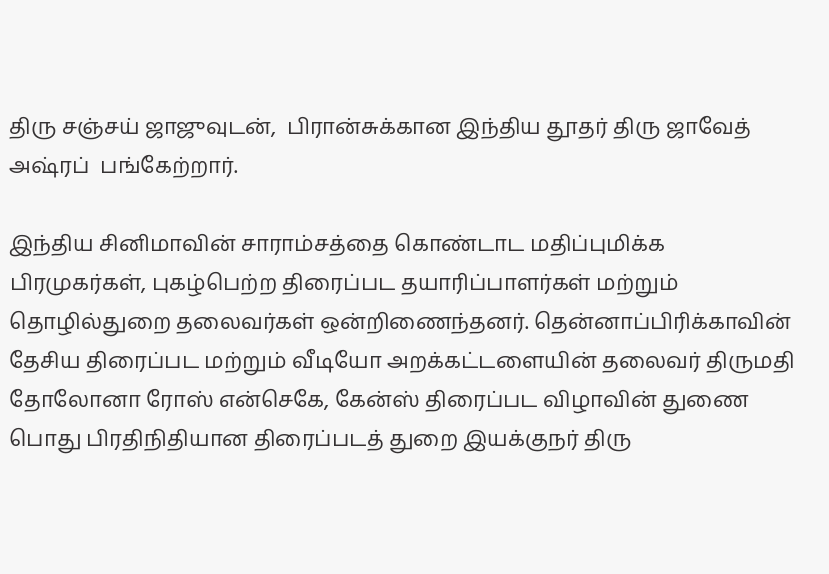திரு சஞ்சய் ஜாஜுவுடன்,  பிரான்சுக்கான இந்திய தூதர் திரு ஜாவேத் அஷ்ரப்  பங்கேற்றார்.

இந்திய சினிமாவின் சாராம்சத்தை கொண்டாட மதிப்புமிக்க பிரமுகர்கள், புகழ்பெற்ற திரைப்பட தயாரிப்பாளர்கள் மற்றும் தொழில்துறை தலைவர்கள் ஒன்றிணைந்தனர். தென்னாப்பிரிக்காவின் தேசிய திரைப்பட மற்றும் வீடியோ அறக்கட்டளையின் தலைவர் திருமதி தோலோனா ரோஸ் என்செகே, கேன்ஸ் திரைப்பட விழாவின் துணை பொது பிரதிநிதியான திரைப்படத் துறை இயக்குநர் திரு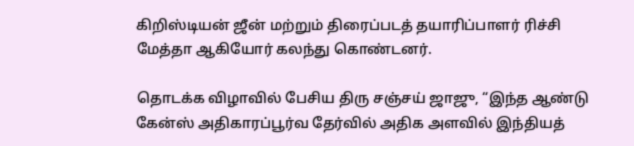கிறிஸ்டியன் ஜீன் மற்றும் திரைப்படத் தயாரிப்பாளர் ரிச்சி மேத்தா ஆகியோர் கலந்து கொண்டனர்.

தொடக்க விழாவில் பேசிய திரு சஞ்சய் ஜாஜு, “இந்த ஆண்டு கேன்ஸ் அதிகாரப்பூர்வ தேர்வில் அதிக அளவில் இந்தியத்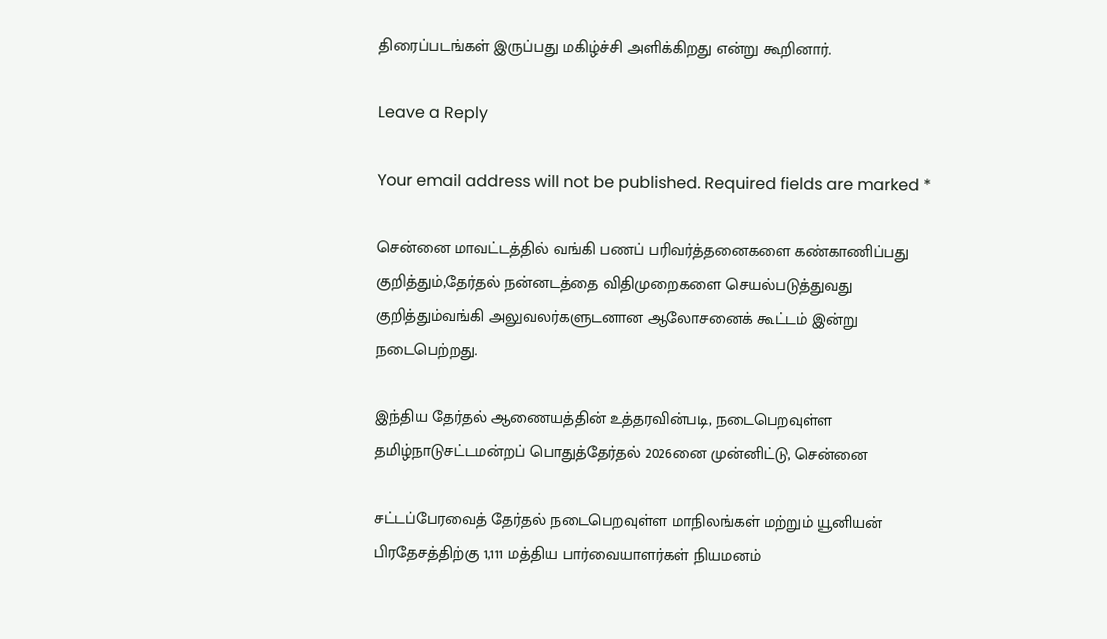திரைப்படங்கள் இருப்பது மகிழ்ச்சி அளிக்கிறது என்று கூறினார்.

Leave a Reply

Your email address will not be published. Required fields are marked *

சென்னை மாவட்டத்தில் வங்கி பணப் பரிவர்த்தனைகளை கண்காணிப்பது குறித்தும்,தேர்தல் நன்னடத்தை விதிமுறைகளை செயல்படுத்துவது குறித்தும்வங்கி அலுவலர்களுடனான ஆலோசனைக் கூட்டம் இன்று நடைபெற்றது.

இந்திய தேர்தல் ஆணையத்தின் உத்தரவின்படி, நடைபெறவுள்ள தமிழ்நாடுசட்டமன்றப் பொதுத்தேர்தல் 2026னை முன்னிட்டு, சென்னை

சட்டப்பேரவைத் தேர்தல் நடைபெறவுள்ள மாநிலங்கள் மற்றும் யூனியன் பிரதேசத்திற்கு 1,111 மத்திய பார்வையாளர்கள் நியமனம்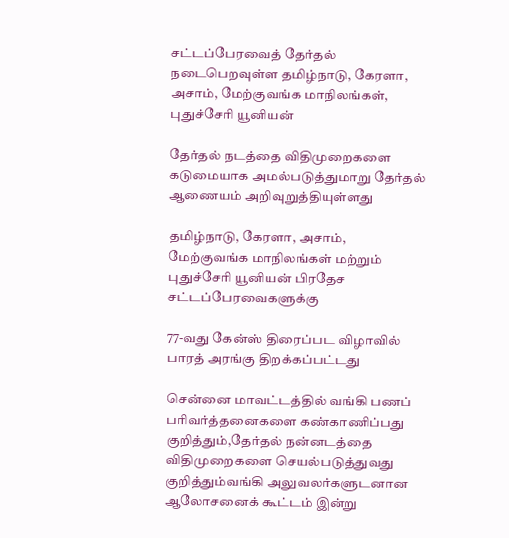சட்டப்பேரவைத் தேர்தல் நடைபெறவுள்ள தமிழ்நாடு, கேரளா, அசாம், மேற்குவங்க மாநிலங்கள், புதுச்சேரி யூனியன்

தேர்தல் நடத்தை விதிமுறைகளை கடுமையாக அமல்படுத்துமாறு தேர்தல் ஆணையம் அறிவுறுத்தியுள்ளது

தமிழ்நாடு, கேரளா, அசாம், மேற்குவங்க மாநிலங்கள் மற்றும் புதுச்சேரி யூனியன் பிரதேச சட்டப்பேரவைகளுக்கு

77-வது கேன்ஸ் திரைப்பட விழாவில் பாரத் அரங்கு திறக்கப்பட்டது

சென்னை மாவட்டத்தில் வங்கி பணப் பரிவர்த்தனைகளை கண்காணிப்பது குறித்தும்,தேர்தல் நன்னடத்தை விதிமுறைகளை செயல்படுத்துவது குறித்தும்வங்கி அலுவலர்களுடனான ஆலோசனைக் கூட்டம் இன்று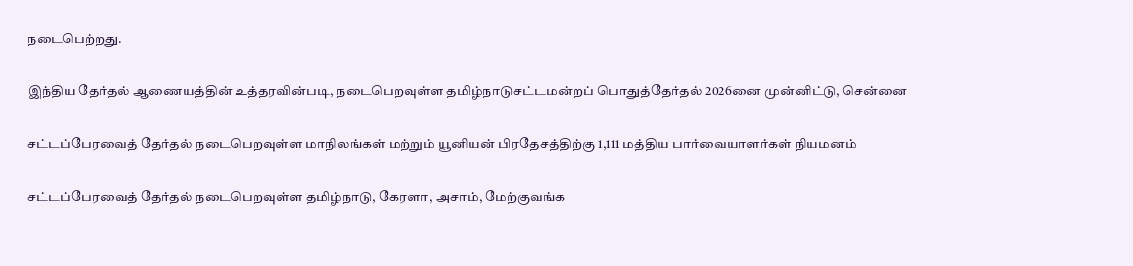நடைபெற்றது.

இந்திய தேர்தல் ஆணையத்தின் உத்தரவின்படி, நடைபெறவுள்ள தமிழ்நாடுசட்டமன்றப் பொதுத்தேர்தல் 2026னை முன்னிட்டு, சென்னை

சட்டப்பேரவைத் தேர்தல் நடைபெறவுள்ள மாநிலங்கள் மற்றும் யூனியன் பிரதேசத்திற்கு 1,111 மத்திய பார்வையாளர்கள் நியமனம்

சட்டப்பேரவைத் தேர்தல் நடைபெறவுள்ள தமிழ்நாடு, கேரளா, அசாம், மேற்குவங்க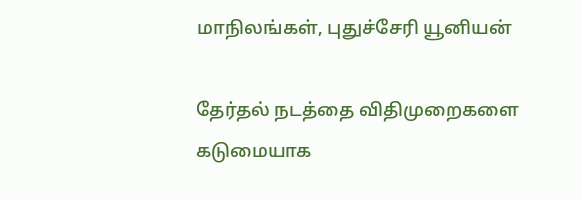மாநிலங்கள், புதுச்சேரி யூனியன்

தேர்தல் நடத்தை விதிமுறைகளை கடுமையாக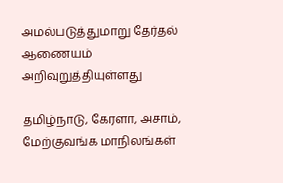அமல்படுத்துமாறு தேர்தல் ஆணையம் அறிவுறுத்தியுள்ளது

தமிழ்நாடு, கேரளா, அசாம், மேற்குவங்க மாநிலங்கள்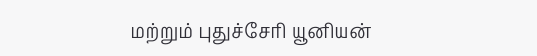மற்றும் புதுச்சேரி யூனியன்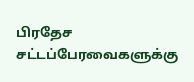பிரதேச சட்டப்பேரவைகளுக்கு